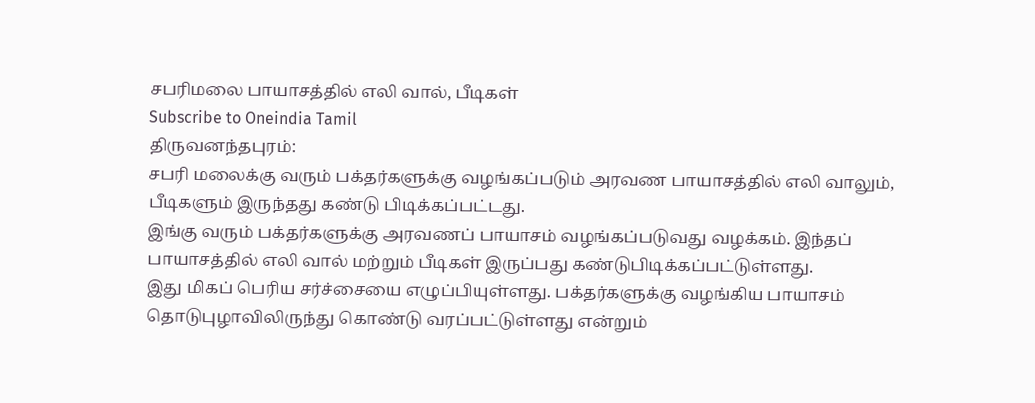சபரிமலை பாயாசத்தில் எலி வால், பீடிகள்
Subscribe to Oneindia Tamil
திருவனந்தபுரம்:
சபரி மலைக்கு வரும் பக்தர்களுக்கு வழங்கப்படும் அரவண பாயாசத்தில் எலி வாலும், பீடிகளும் இருந்தது கண்டு பிடிக்கப்பட்டது.
இங்கு வரும் பக்தர்களுக்கு அரவணப் பாயாசம் வழங்கப்படுவது வழக்கம். இந்தப் பாயாசத்தில் எலி வால் மற்றும் பீடிகள் இருப்பது கண்டுபிடிக்கப்பட்டுள்ளது.
இது மிகப் பெரிய சர்ச்சையை எழுப்பியுள்ளது. பக்தர்களுக்கு வழங்கிய பாயாசம் தொடுபுழாவிலிருந்து கொண்டு வரப்பட்டுள்ளது என்றும்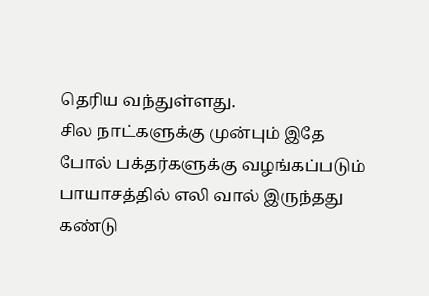தெரிய வந்துள்ளது.
சில நாட்களுக்கு முன்பும் இதே போல் பக்தர்களுக்கு வழங்கப்படும் பாயாசத்தில் எலி வால் இருந்தது கண்டு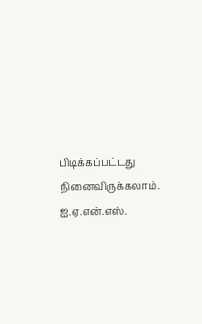பிடிக்கப்பட்டது நினைவிருக்கலாம்.
ஐ.ஏ.என்.எஸ்.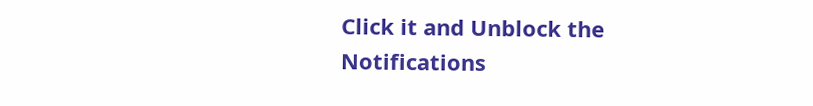Click it and Unblock the Notifications